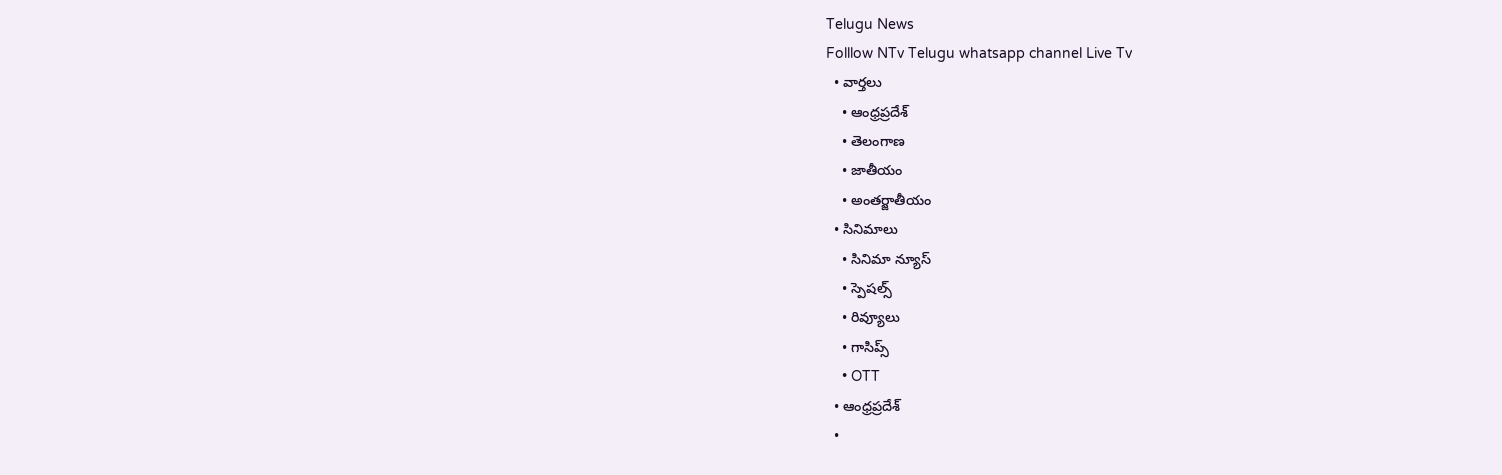Telugu News
Folllow NTv Telugu whatsapp channel Live Tv
  • వార్తలు
    • ఆంధ్రప్రదేశ్
    • తెలంగాణ
    • జాతీయం
    • అంతర్జాతీయం
  • సినిమాలు
    • సినిమా న్యూస్
    • స్పెషల్స్
    • రివ్యూలు
    • గాసిప్స్
    • OTT
  • ఆంధ్రప్రదేశ్
  •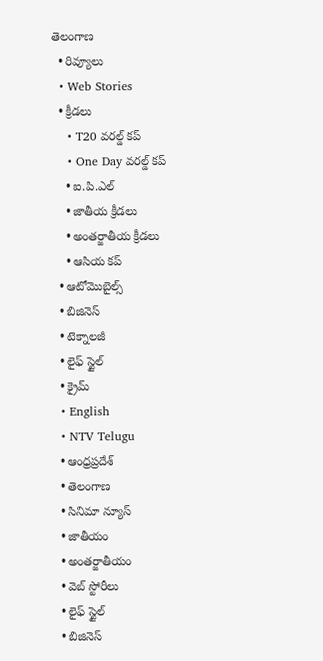తెలంగాణ
  • రివ్యూలు
  • Web Stories
  • క్రీడలు
    • T20 వరల్డ్ కప్
    • One Day వరల్డ్ కప్
    • ఐ.పి.ఎల్
    • జాతీయ క్రీడలు
    • అంతర్జాతీయ క్రీడలు
    • ఆసియ కప్
  • ఆటోమొబైల్స్
  • బిజినెస్‌
  • టెక్నాలజీ
  • లైఫ్ స్టైల్
  • క్రైమ్
  • English
  • NTV Telugu
  • ఆంధ్రప్రదేశ్
  • తెలంగాణ
  • సినిమా న్యూస్
  • జాతీయం
  • అంతర్జాతీయం
  • వెబ్ స్టోరీలు
  • లైఫ్ స్టైల్
  • బిజినెస్‌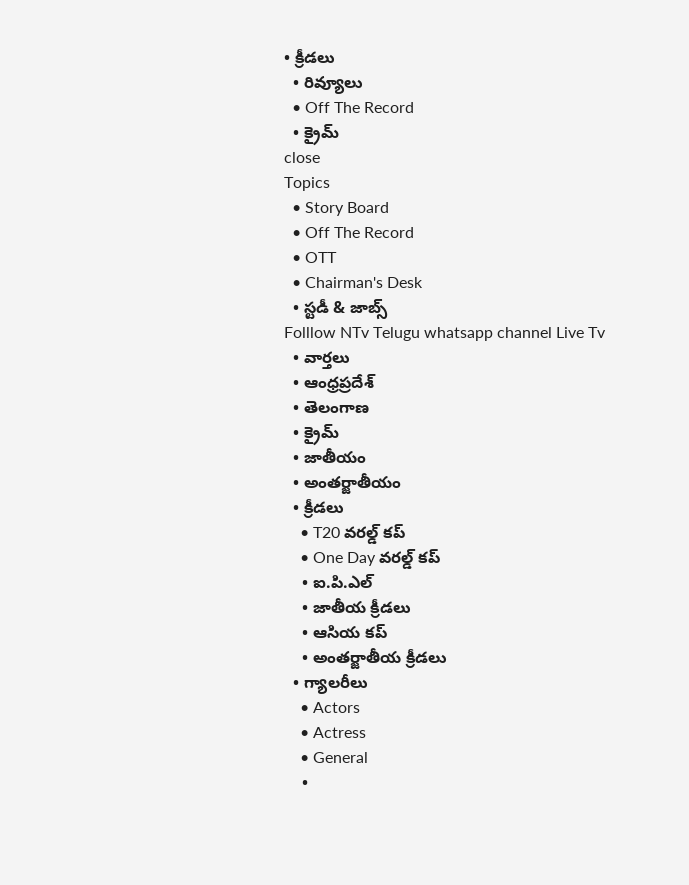• క్రీడలు
  • రివ్యూలు
  • Off The Record
  • క్రైమ్
close
Topics
  • Story Board
  • Off The Record
  • OTT
  • Chairman's Desk
  • స్టడీ & జాబ్స్
Folllow NTv Telugu whatsapp channel Live Tv
  • వార్తలు
  • ఆంధ్రప్రదేశ్
  • తెలంగాణ
  • క్రైమ్
  • జాతీయం
  • అంతర్జాతీయం
  • క్రీడలు
    • T20 వరల్డ్ కప్
    • One Day వరల్డ్ కప్
    • ఐ.పి.ఎల్
    • జాతీయ క్రీడలు
    • ఆసియ కప్
    • అంతర్జాతీయ క్రీడలు
  • గ్యాలరీలు
    • Actors
    • Actress
    • General
    •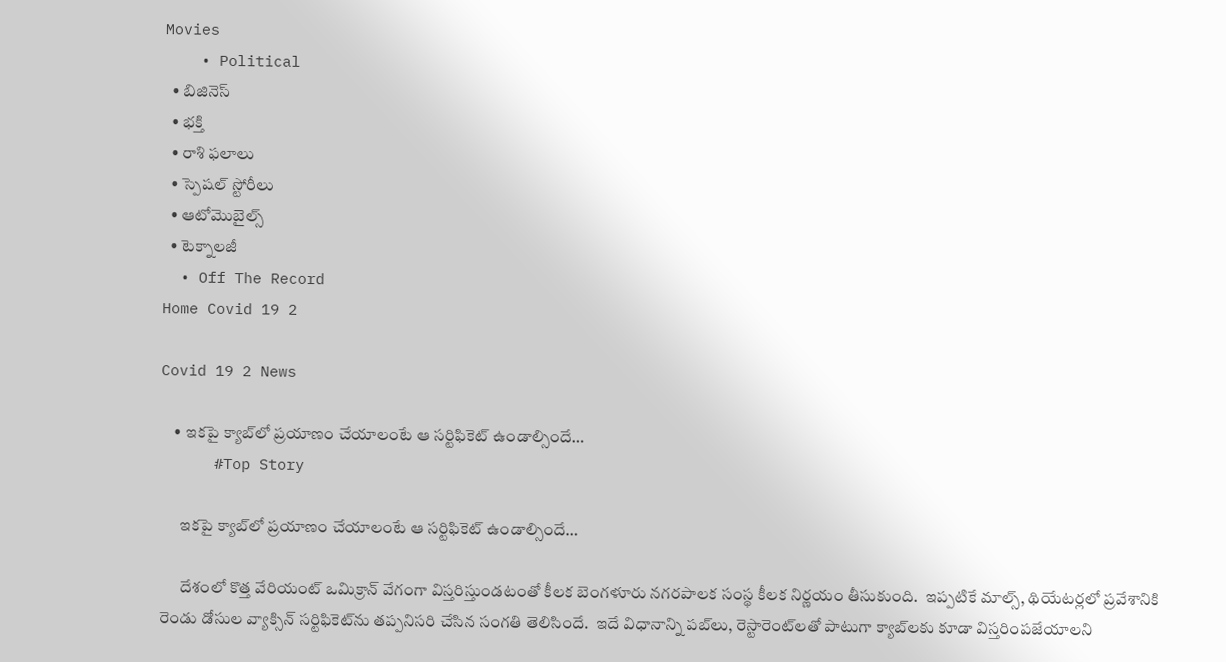Movies
    • Political
  • బిజినెస్‌
  • భక్తి
  • రాశి ఫలాలు
  • స్పెషల్‌ స్టోరీలు
  • ఆటోమొబైల్స్
  • టెక్నాలజీ
  • Off The Record
Home Covid 19 2

Covid 19 2 News

    • ఇక‌పై క్యాబ్‌లో ప్ర‌యాణం చేయాలంటే ఆ స‌ర్టిఫికెట్ ఉండాల్సిందే…
      #Top Story

      ఇక‌పై క్యాబ్‌లో ప్ర‌యాణం చేయాలంటే ఆ స‌ర్టిఫికెట్ ఉండాల్సిందే…

      దేశంలో కొత్త వేరియంట్ ఒమిక్రాన్ వేగంగా విస్త‌రిస్తుండ‌టంతో కీల‌క బెంగ‌ళూరు న‌గ‌ర‌పాల‌క సంస్థ కీల‌క నిర్ణ‌యం తీసుకుంది.  ఇప్ప‌టికే మాల్స్‌, థియేట‌ర్ల‌లో ప్ర‌వేశానికి రెండు డోసుల వ్యాక్సిన్ స‌ర్టిఫికెట్‌ను త‌ప్ప‌నిస‌రి చేసిన సంగ‌తి తెలిసిందే.  ఇదే విధానాన్ని ప‌బ్‌లు, రెస్టారెంట్‌ల‌తో పాటుగా క్యాబ్‌ల‌కు కూడా విస్త‌రింప‌జేయాల‌ని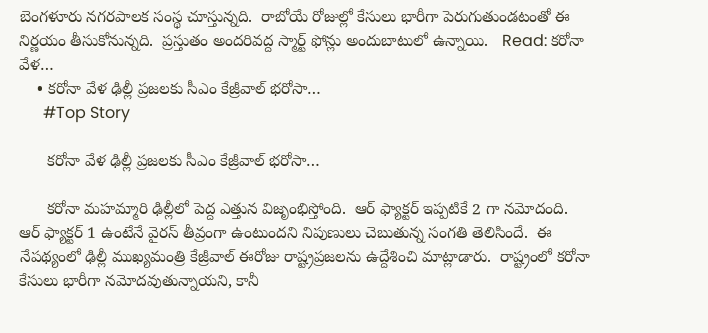బెంగ‌ళూరు న‌గ‌ర‌పాల‌క సంస్థ చూస్తున్న‌ది.  రాబోయే రోజుల్లో కేసులు భారీగా పెరుగుతుండ‌టంతో ఈ నిర్ణ‌యం తీసుకోనున్న‌ది.  ప్ర‌స్తుతం అందరివ‌ద్ద స్మార్ట్ ఫోన్లు అందుబాటులో ఉన్నాయి.   Read: క‌రోనా వేళ…
    • క‌రోనా వేళ ఢిల్లీ ప్ర‌జ‌ల‌కు సీఎం కేజ్రీవాల్ భ‌రోసా…
      #Top Story

      క‌రోనా వేళ ఢిల్లీ ప్ర‌జ‌ల‌కు సీఎం కేజ్రీవాల్ భ‌రోసా…

      క‌రోనా మ‌హ‌మ్మారి ఢిల్లీలో పెద్ద ఎత్తున విజృంభిస్తోంది.  ఆర్ ఫ్యాక్ట‌ర్ ఇప్ప‌టికే 2 గా న‌మోదంది.  ఆర్ ఫ్యాక్ట‌ర్ 1 ఉంటేనే వైర‌స్ తీవ్రంగా ఉంటుంద‌ని నిపుణులు చెబుతున్న సంగ‌తి తెలిసిందే.  ఈ నేప‌థ్యంలో ఢిల్లీ ముఖ్య‌మంత్రి కేజ్రీవాల్ ఈరోజు రాష్ట్ర‌ప్ర‌జ‌ల‌ను ఉద్దేశించి మాట్లాడారు.  రాష్ట్రంలో క‌రోనా కేసులు భారీగా న‌మోద‌వుతున్నాయ‌ని, కానీ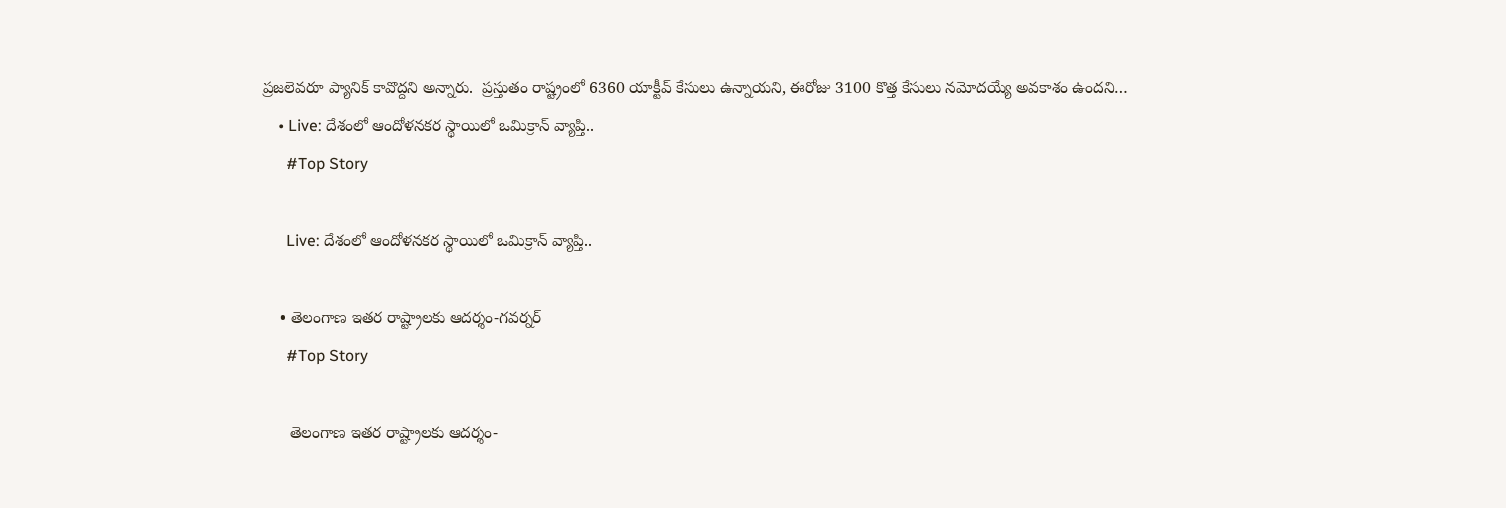ప్ర‌జ‌లెవ‌రూ ప్యానిక్ కావొద్ద‌ని అన్నారు.  ప్ర‌స్తుతం రాష్ట్రంలో 6360 యాక్టీవ్ కేసులు ఉన్నాయ‌ని, ఈరోజు 3100 కొత్త కేసులు న‌మోద‌య్యే అవ‌కాశం ఉంద‌ని…
    • Live: దేశంలో ఆందోళనకర స్థాయిలో ఒమిక్రాన్ వ్యాప్తి..
      #Top Story

      Live: దేశంలో ఆందోళనకర స్థాయిలో ఒమిక్రాన్ వ్యాప్తి..

    • తెలంగాణ ఇతర రాష్ట్రాలకు ఆదర్శం-గవర్నర్‌
      #Top Story

      తెలంగాణ ఇతర రాష్ట్రాలకు ఆదర్శం-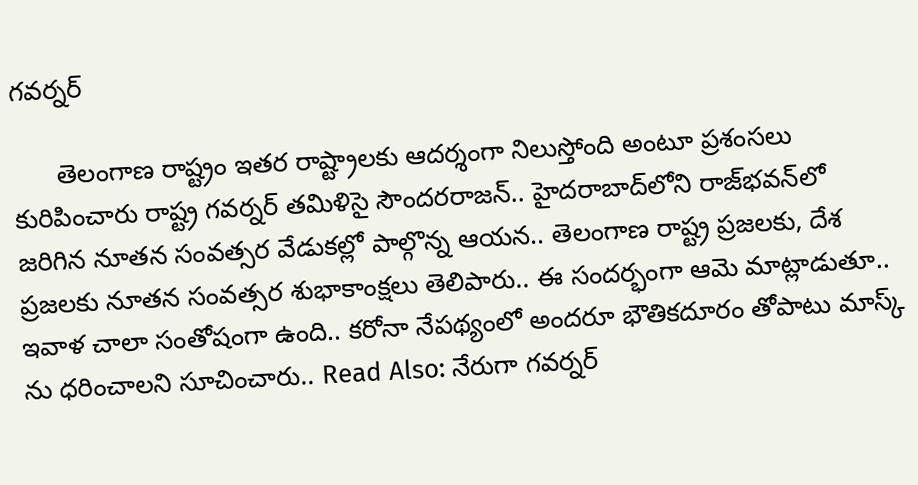గవర్నర్‌

      తెలంగాణ రాష్ట్రం ఇతర రాష్ట్రాలకు ఆదర్శంగా నిలుస్తోంది అంటూ ప్రశంసలు కురిపించారు రాష్ట్ర గవర్నర్‌ తమిళిసై సౌందరరాజన్.. హైదరాబాద్‌లోని రాజ్‌భవన్‌లో జరిగిన నూతన సంవత్సర వేడుకల్లో పాల్గొన్న ఆయన.. తెలంగాణ రాష్ట్ర ప్రజలకు, దేశ ప్రజలకు నూతన సంవత్సర శుభాకాంక్షలు తెలిపారు.. ఈ సందర్భంగా ఆమె మాట్లాడుతూ.. ఇవాళ చాలా సంతోషంగా ఉంది.. కరోనా నేపథ్యంలో అందరూ భౌతికదూరం తోపాటు మాస్క్ ను ధరించాలని సూచించారు.. Read Also: నేరుగా గవర్నర్‌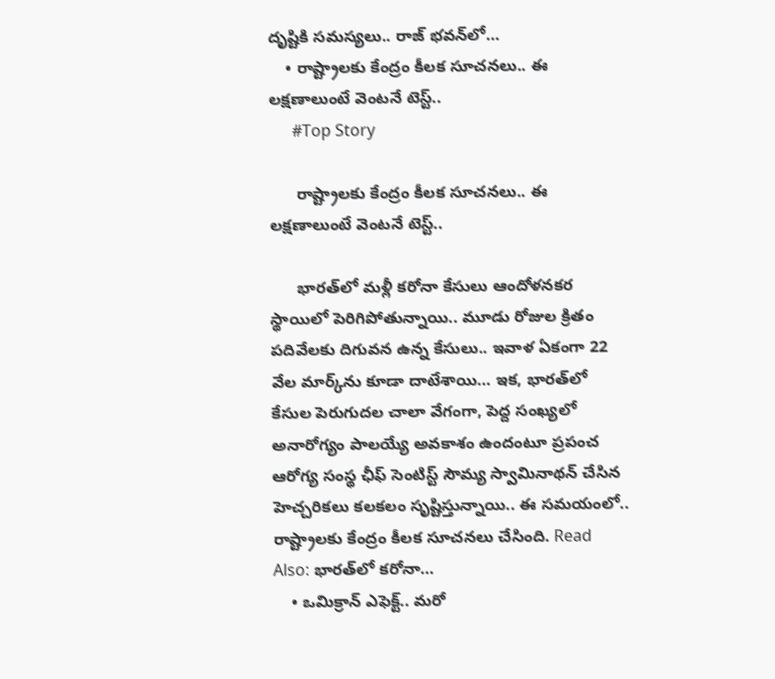దృష్టికి సమస్యలు.. రాజ్‌ భవన్‌లో…
    • రాష్ట్రాలకు కేంద్రం కీలక సూచనలు.. ఈ లక్షణాలుంటే వెంటనే టెస్ట్..
      #Top Story

      రాష్ట్రాలకు కేంద్రం కీలక సూచనలు.. ఈ లక్షణాలుంటే వెంటనే టెస్ట్..

      భారత్‌లో మళ్లీ కరోనా కేసులు ఆందోళనకర స్థాయిలో పెరిగిపోతున్నాయి.. మూడు రోజుల క్రితం పదివేలకు దిగువన ఉన్న కేసులు.. ఇవాళ ఏకంగా 22 వేల మార్క్‌ను కూడా దాటేశాయి… ఇక, భారత్‌లో కేసుల పెరుగుదల చాలా వేగంగా, పెద్ద సంఖ్యలో అనారోగ్యం పాలయ్యే అవకాశం ఉందంటూ ప్రపంచ ఆరోగ్య సంస్థ ఛీఫ్ సెంటిస్ట్ సౌమ్య స్వామినాథన్ చేసిన హెచ్చరికలు కలకలం సృష్టిస్తున్నాయి.. ఈ సమయంలో.. రాష్ట్రాలకు కేంద్రం కీలక సూచనలు చేసింది. Read Also: భారత్‌లో కరోనా…
    • ఒమిక్రాన్‌ ఎఫెక్ట్‌.. మరో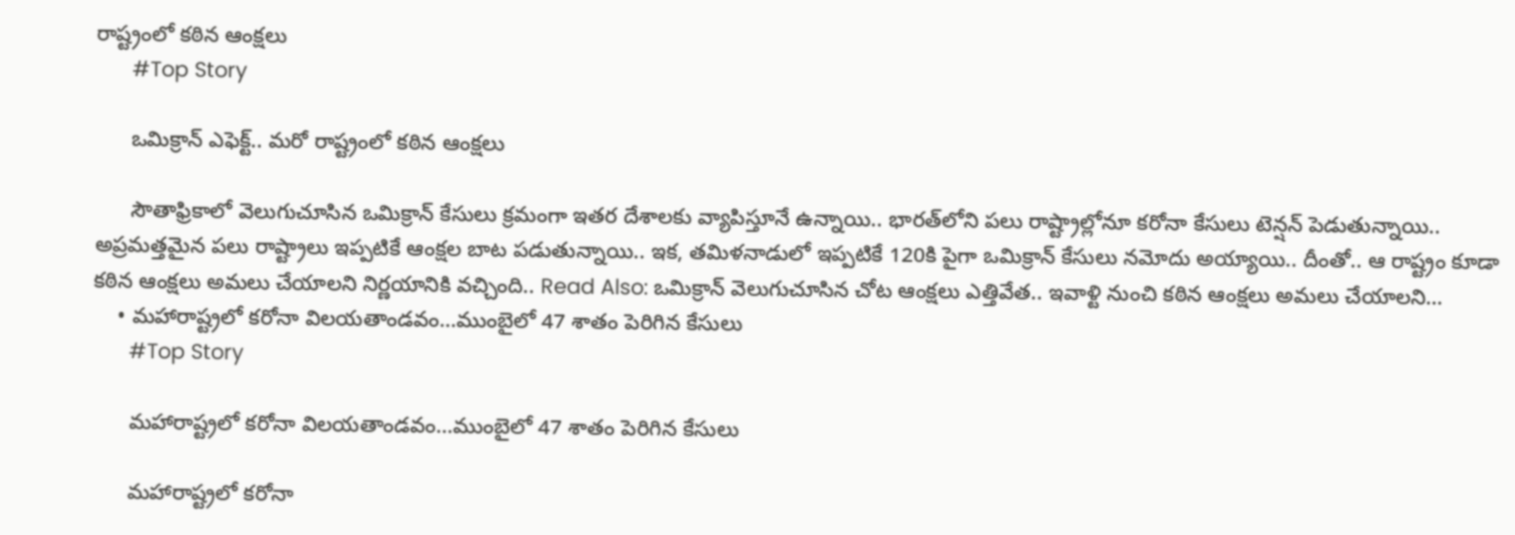రాష్ట్రంలో కఠిన ఆంక్షలు
      #Top Story

      ఒమిక్రాన్‌ ఎఫెక్ట్‌.. మరో రాష్ట్రంలో కఠిన ఆంక్షలు

      సౌతాఫ్రికాలో వెలుగుచూసిన ఒమిక్రాన్‌ కేసులు క్రమంగా ఇతర దేశాలకు వ్యాపిస్తూనే ఉన్నాయి.. భారత్‌లోని పలు రాష్ట్రాల్లోనూ కరోనా కేసులు టెన్షన్‌ పెడుతున్నాయి.. అప్రమత్తమైన పలు రాష్ట్రాలు ఇప్పటికే ఆంక్షల బాట పడుతున్నాయి.. ఇక, తమిళనాడులో ఇప్పటికే 120కి పైగా ఒమిక్రాన్‌ కేసులు నమోదు అయ్యాయి.. దీంతో.. ఆ రాష్ట్రం కూడా కఠిన ఆంక్షలు అమలు చేయాలని నిర్ణయానికి వచ్చింది.. Read Also: ఒమిక్రాన్‌ వెలుగుచూసిన చోట ఆంక్షలు ఎత్తివేత.. ఇవాళ్టి నుంచి కఠిన ఆంక్షలు అమలు చేయాలని…
    • మ‌హారాష్ట్ర‌లో క‌రోనా విల‌య‌తాండ‌వం…ముంబైలో 47 శాతం పెరిగిన కేసులు
      #Top Story

      మ‌హారాష్ట్ర‌లో క‌రోనా విల‌య‌తాండ‌వం…ముంబైలో 47 శాతం పెరిగిన కేసులు

      మ‌హారాష్ట్ర‌లో క‌రోనా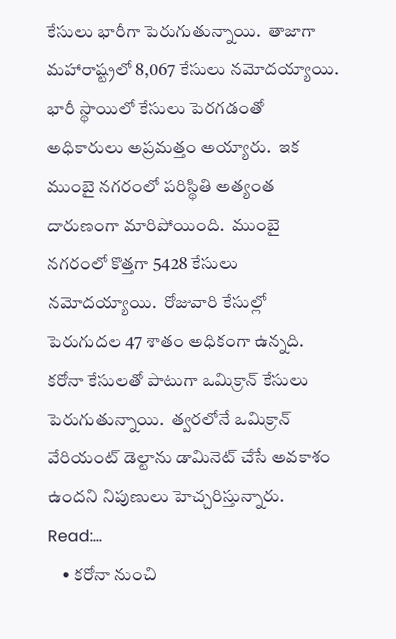కేసులు భారీగా పెరుగుతున్నాయి.  తాజాగా మ‌హారాష్ట్ర‌లో 8,067 కేసులు న‌మోద‌య్యాయి.  భారీ స్థాయిలో కేసులు పెర‌గ‌డంతో అధికారులు అప్ర‌మ‌త్తం అయ్యారు.  ఇక ముంబై న‌గ‌రంలో ప‌రిస్థితి అత్యంత దారుణంగా మారిపోయింది.  ముంబై న‌గ‌రంలో కొత్త‌గా 5428 కేసులు న‌మోద‌య్యాయి.  రోజువారి కేసుల్లో పెరుగుద‌ల 47 శాతం అధికంగా ఉన్న‌ది.  క‌రోనా కేసుల‌తో పాటుగా ఒమిక్రాన్ కేసులు పెరుగుతున్నాయి.  త్వ‌ర‌లోనే ఒమిక్రాన్ వేరియంట్ డెల్టాను డామినెట్ చేసే అవ‌కాశం ఉంద‌ని నిపుణులు హెచ్చ‌రిస్తున్నారు.   Read:…
    • కరోనా నుంచి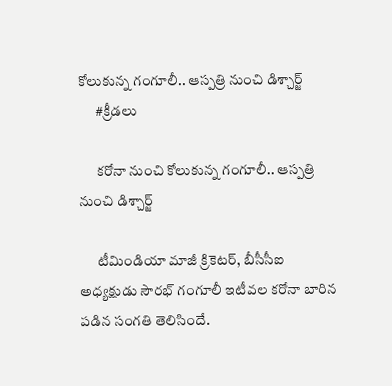కోలుకున్న గంగూలీ.. ఆస్పత్రి నుంచి డిశ్చార్జ్
      #క్రీడలు

      కరోనా నుంచి కోలుకున్న గంగూలీ.. ఆస్పత్రి నుంచి డిశ్చార్జ్

      టీమిండియా మాజీ క్రికెటర్, బీసీసీఐ అధ్యక్షుడు సౌరభ్ గంగూలీ ఇటీవల కరోనా బారిన పడిన సంగతి తెలిసిందే.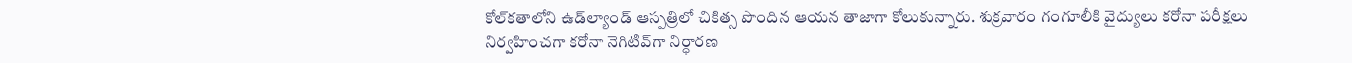కోల్‌కతాలోని ఉడ్‌ల్యాండ్ ఆస్పత్రిలో చికిత్స పొందిన ఆయన తాజాగా కోలుకున్నారు. శుక్రవారం గంగూలీకి వైద్యులు కరోనా పరీక్షలు నిర్వహించగా కరోనా నెగిటివ్‌గా నిర్ధారణ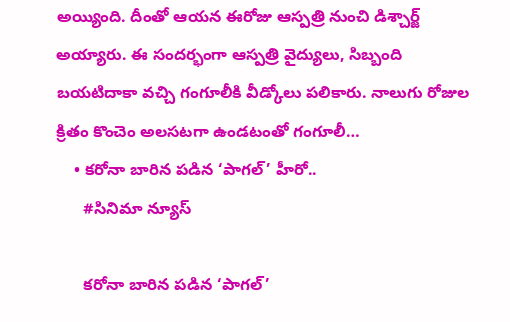అయ్యింది. దీంతో ఆయన ఈరోజు ఆస్పత్రి నుంచి డిశ్చార్జ్ అయ్యారు. ఈ సందర్భంగా ఆస్పత్రి వైద్యులు, సిబ్బంది బయటిదాకా వచ్చి గంగూలీకి వీడ్కోలు పలికారు. నాలుగు రోజుల క్రితం కొంచెం అలసటగా ఉండటంతో గంగూలీ…
    • కరోనా బారిన పడిన ‘పాగల్’ హీరో..
      #సినిమా న్యూస్

      కరోనా బారిన పడిన ‘పాగల్’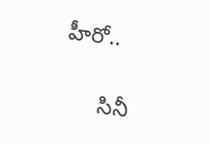హీరో..

      సినీ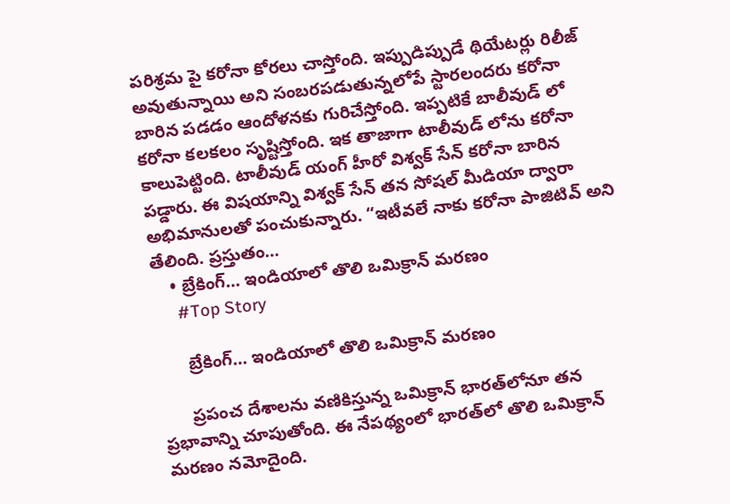పరిశ్రమ పై కరోనా కోరలు చాస్తోంది. ఇప్పుడిప్పుడే థియేటర్లు రిలీజ్ అవుతున్నాయి అని సంబరపడుతున్నలోపే స్టారలందరు కరోనా బారిన పడడం ఆందోళనకు గురిచేస్తోంది. ఇప్పటికే బాలీవుడ్ లో కరోనా కలకలం సృష్టిస్తోంది. ఇక తాజాగా టాలీవుడ్ లోను కరోనా కాలుపెట్టింది. టాలీవుడ్ యంగ్ హీరో విశ్వక్ సేన్ కరోనా బారిన పడ్డారు. ఈ విషయాన్ని విశ్వక్ సేన్ తన సోషల్ మీడియా ద్వారా అభిమానులతో పంచుకున్నారు. “ఇటీవలే నాకు కరోనా పాజిటివ్ అని తేలింది. ప్రస్తుతం…
    • బ్రేకింగ్… ఇండియాలో తొలి ఒమిక్రాన్ మరణం
      #Top Story

      బ్రేకింగ్… ఇండియాలో తొలి ఒమిక్రాన్ మరణం

      ప్రపంచ దేశాలను వణికిస్తున్న ఒమిక్రాన్ భారత్‌లోనూ తన ప్రభావాన్ని చూపుతోంది. ఈ నేపథ్యంలో భారత్‌లో తొలి ఒమిక్రాన్ మరణం నమోదైంది.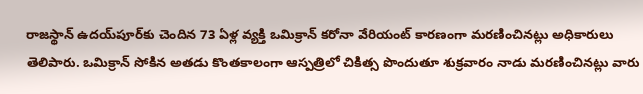రాజస్థాన్ ఉదయ్‌పూర్‌కు చెందిన 73 ఏళ్ల వ్యక్తి ఒమిక్రాన్ కరోనా వేరియంట్ కారణంగా మరణించినట్లు అధికారులు తెలిపారు. ఒమిక్రాన్ సోకిన అతడు కొంతకాలంగా ఆస్పత్రిలో చికిత్స పొందుతూ శుక్రవారం నాడు మరణించినట్లు వారు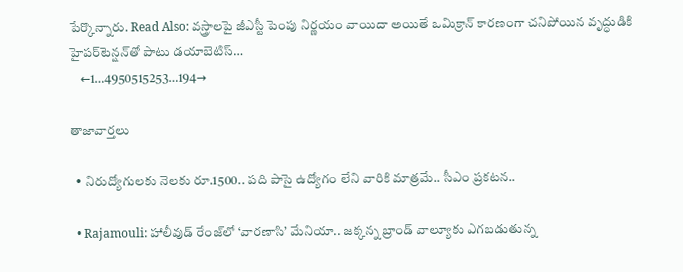పేర్కొన్నారు. Read Also: వస్త్రాలపై జీఎస్టీ పెంపు నిర్ణయం వాయిదా అయితే ఒమిక్రాన్ కారణంగా చనిపోయిన వృద్ధుడికి హైపర్‌టెన్షన్‌తో పాటు డయాబెటిస్…
    ←1…4950515253…194→

తాజావార్తలు

  • నిరుద్యోగులకు నెలకు రూ.1500.. పది పాసై ఉద్యోగం లేని వారికి మాత్రమే.. సీఎం ప్రకటన..

  • Rajamouli: హాలీవుడ్ రేంజ్‌లో ‘వారణాసి’ మేనియా.. జక్కన్న బ్రాండ్ వాల్యూకు ఎగబడుతున్న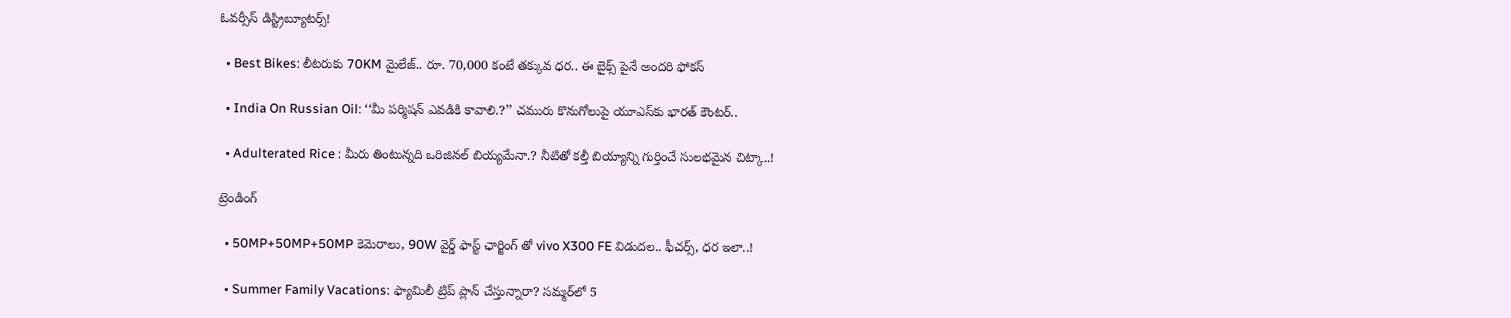ఓవర్సీస్ డిస్ట్రిబ్యూటర్స్!

  • Best Bikes: లీటరుకు 70KM మైలేజ్.. రూ. 70,000 కంటే తక్కువ ధర.. ఈ బైక్స్ పైనే అందరి ఫోకస్

  • India On Russian Oil: ‘‘మీ పర్మిషన్ ఎవడికి కావాలి.?’’ చమురు కొనుగోలుపై యూఎస్‌కు భారత్ కౌంటర్..

  • Adulterated Rice : మీరు తింటున్నది ఒరిజినల్ బియ్యమేనా.? నీటితో కల్తీ బియ్యాన్ని గుర్తించే సులభమైన చిట్కా..!

ట్రెండింగ్‌

  • 50MP+50MP+50MP కెమెరాలు, 90W వైర్డ్ ఫాస్ట్ ఛార్జింగ్ తో vivo X300 FE విడుదల.. ఫీచర్స్, ధర ఇలా..!

  • Summer Family Vacations: ఫ్యామిలీ ట్రిప్‌ ప్లాన్ చేస్తున్నారా? సమ్మర్‌లో 5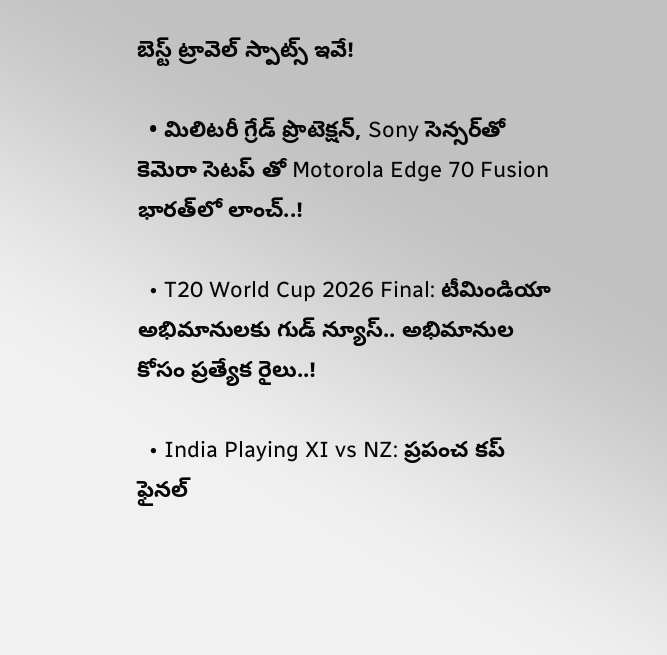బెస్ట్ ట్రావెల్ స్పాట్స్ ఇవే!

  • మిలిటరీ గ్రేడ్ ప్రొటెక్షన్, Sony సెన్సర్‌తో కెమెరా సెటప్ తో Motorola Edge 70 Fusion భారత్‌లో లాంచ్..!

  • T20 World Cup 2026 Final: టీమిండియా అభిమానులకు గుడ్ న్యూస్.. అభిమానుల కోసం ప్రత్యేక రైలు..!

  • India Playing XI vs NZ: ప్రపంచ కప్ ఫైనల్‌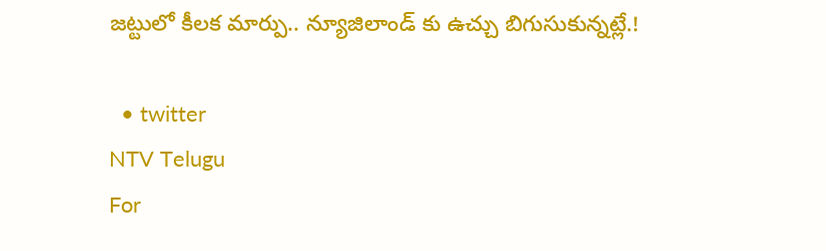జట్టులో కీలక మార్పు.. న్యూజిలాండ్ కు ఉచ్చు బిగుసుకున్నట్లే.!

  • twitter
NTV Telugu
For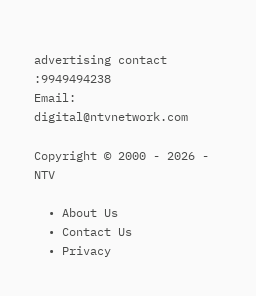advertising contact :9949494238
Email: digital@ntvnetwork.com

Copyright © 2000 - 2026 - NTV

  • About Us
  • Contact Us
  • Privacy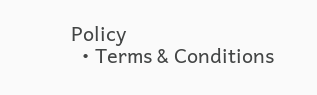Policy
  • Terms & Conditions